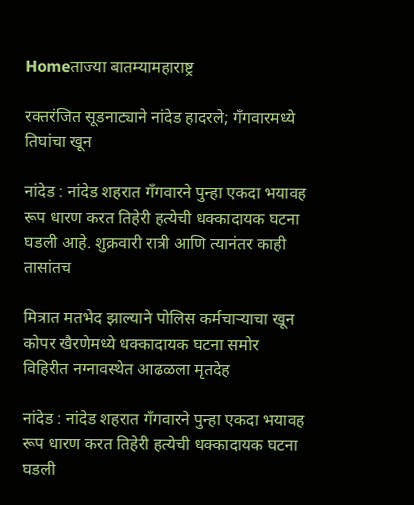Homeताज्या बातम्यामहाराष्ट्र

रक्तरंजित सूडनाट्याने नांदेड हादरले; गँगवारमध्ये तिघांचा खून

नांदेड : नांदेड शहरात गँगवारने पुन्हा एकदा भयावह रूप धारण करत तिहेरी हत्येची धक्कादायक घटना घडली आहे. शुक्रवारी रात्री आणि त्यानंतर काही तासांतच

मित्रात मतभेद झाल्याने पोलिस कर्मचार्‍याचा खून
कोपर खैरणेमध्ये धक्कादायक घटना समोर
विहिरीत नग्नावस्थेत आढळला मृतदेह

नांदेड : नांदेड शहरात गँगवारने पुन्हा एकदा भयावह रूप धारण करत तिहेरी हत्येची धक्कादायक घटना घडली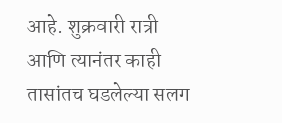आहे. शुक्रवारी रात्री आणि त्यानंतर काही तासांतच घडलेल्या सलग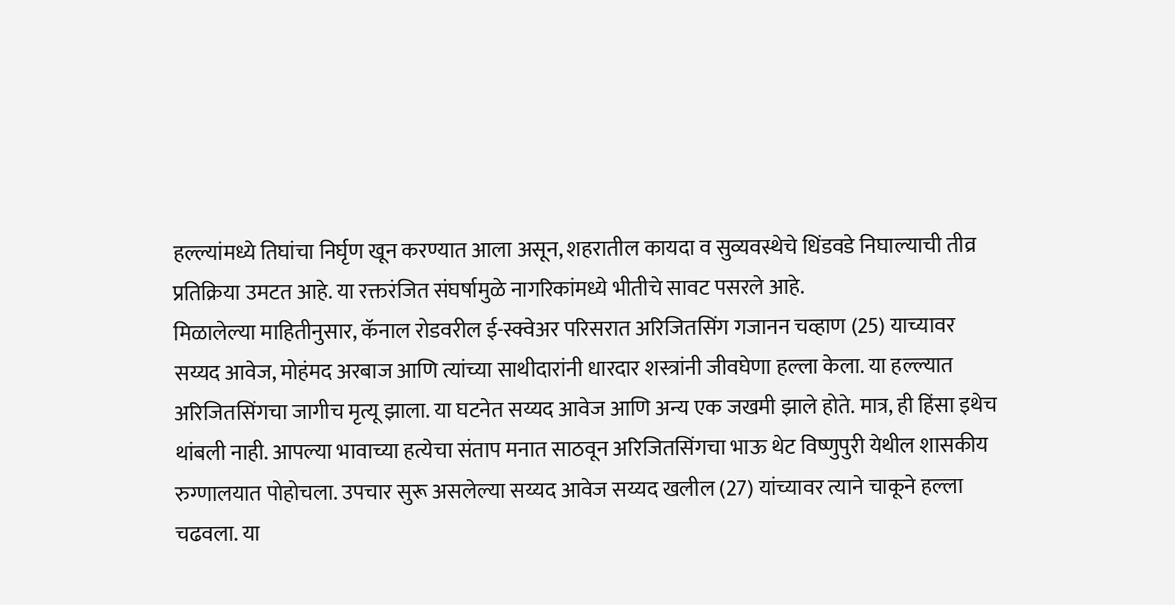हल्ल्यांमध्ये तिघांचा निर्घृण खून करण्यात आला असून, शहरातील कायदा व सुव्यवस्थेचे धिंडवडे निघाल्याची तीव्र प्रतिक्रिया उमटत आहे. या रक्तरंजित संघर्षामुळे नागरिकांमध्ये भीतीचे सावट पसरले आहे.
मिळालेल्या माहितीनुसार, कॅनाल रोडवरील ई-स्क्वेअर परिसरात अरिजितसिंग गजानन चव्हाण (25) याच्यावर सय्यद आवेज, मोहंमद अरबाज आणि त्यांच्या साथीदारांनी धारदार शस्त्रांनी जीवघेणा हल्ला केला. या हल्ल्यात अरिजितसिंगचा जागीच मृत्यू झाला. या घटनेत सय्यद आवेज आणि अन्य एक जखमी झाले होते. मात्र, ही हिंसा इथेच थांबली नाही. आपल्या भावाच्या हत्येचा संताप मनात साठवून अरिजितसिंगचा भाऊ थेट विष्णुपुरी येथील शासकीय रुग्णालयात पोहोचला. उपचार सुरू असलेल्या सय्यद आवेज सय्यद खलील (27) यांच्यावर त्याने चाकूने हल्ला चढवला. या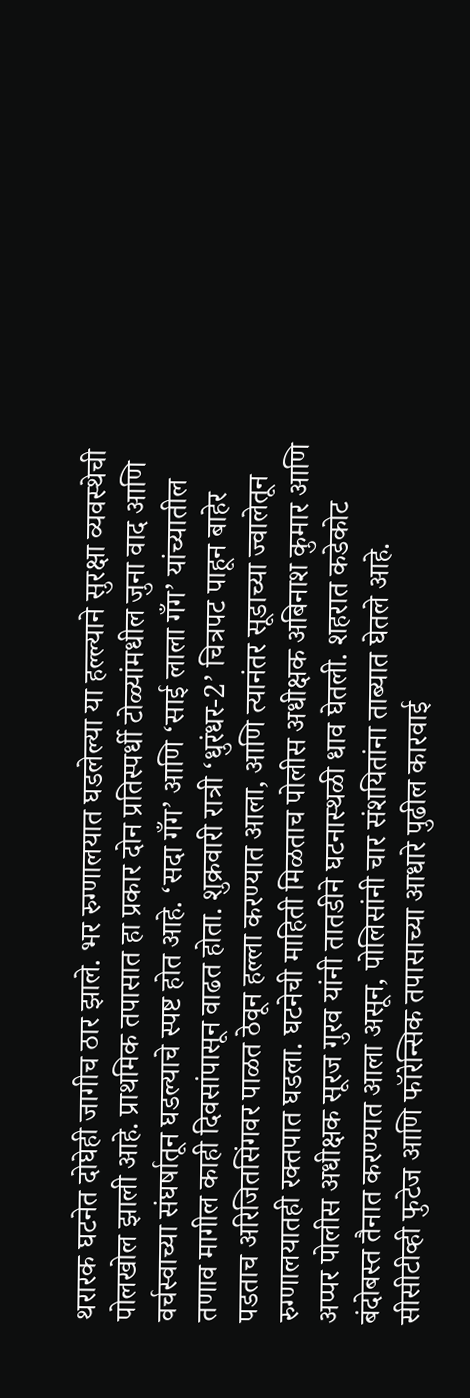थरारक घटनेत दोघेही जागीच ठार झाले. भर रुग्णालयात घडलेल्या या हल्ल्याने सुरक्षा व्यवस्थेची पोलखोल झाली आहे. प्राथमिक तपासात हा प्रकार दोन प्रतिस्पर्धी टोळ्यांमधील जुना वाद आणि वर्चस्वाच्या संघर्षातून घडल्याचे स्पष्ट होत आहे. ‘सदा गँग’ आणि ‘साई लाला गँग’ यांच्यातील तणाव मागील काही दिवसांपासून वाढत होता. शुक्रवारी रात्री ‘धुरंधर-2’ चित्रपट पाहून बाहेर पडताच अरिजितसिंगवर पाळत ठेवून हल्ला करण्यात आला, आणि त्यानंतर सूडाच्या ज्वालेतून रुग्णालयातही रक्तपात घडला. घटनेची माहिती मिळताच पोलीस अधीक्षक अबिनाश कुमार आणि अप्पर पोलीस अधीक्षक सूरज गुरव यांनी तातडीने घटनास्थळी धाव घेतली. शहरात कडेकोट बंदोबस्त तैनात करण्यात आला असून, पोलिसांनी चार संशयितांना ताब्यात घेतले आहे. सीसीटीव्ही फुटेज आणि फॉरेन्सिक तपासाच्या आधारे पुढील कारवाई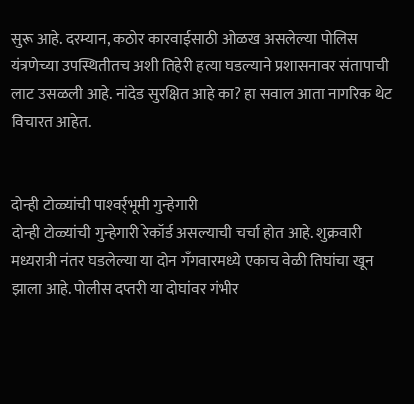सुरू आहे. दरम्यान, कठोर कारवाईसाठी ओळख असलेल्या पोलिस यंत्रणेच्या उपस्थितीतच अशी तिहेरी हत्या घडल्याने प्रशासनावर संतापाची लाट उसळली आहे. नांदेड सुरक्षित आहे का? हा सवाल आता नागरिक थेट विचारत आहेत.


दोन्ही टोळ्यांची पाश्‍वर्र्भूमी गुन्हेगारी
दोन्ही टोळ्यांची गुन्हेगारी रेकॉर्ड असल्याची चर्चा होत आहे. शुक्रवारी मध्यरात्री नंतर घडलेल्या या दोन गँगवारमध्ये एकाच वेळी तिघांचा खून झाला आहे. पोलीस दप्तरी या दोघांवर गंभीर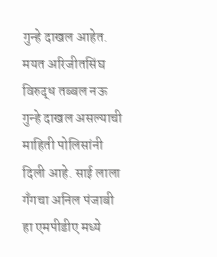गुन्हे दाखल आहेत. मयत अरिजीतसिंघ विरुद्ध तब्बल नऊ गुन्हे दाखल असल्याची माहिती पोलिसांनी दिली आहे. साई लाला गँगचा अनिल पंजाबी हा एमपीडीए मध्ये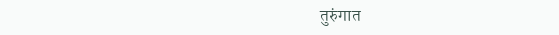तुरुंगात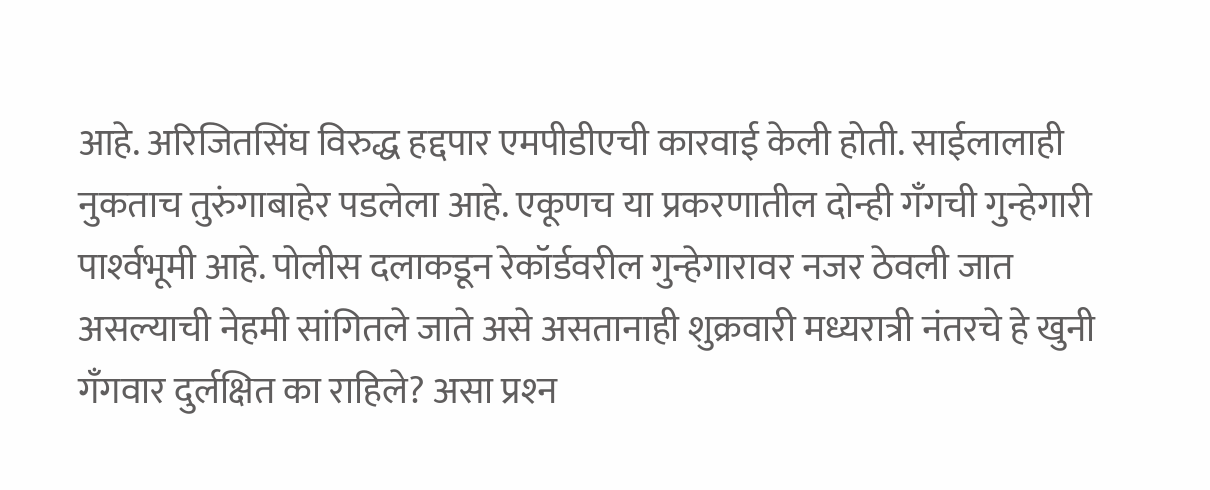आहे. अरिजितसिंघ विरुद्ध हद्दपार एमपीडीएची कारवाई केली होती. साईलालाही नुकताच तुरुंगाबाहेर पडलेला आहे. एकूणच या प्रकरणातील दोन्ही गँगची गुन्हेगारी पार्श्‍वभूमी आहे. पोलीस दलाकडून रेकॉर्डवरील गुन्हेगारावर नजर ठेवली जात असल्याची नेहमी सांगितले जाते असे असतानाही शुक्रवारी मध्यरात्री नंतरचे हे खुनी गँगवार दुर्लक्षित का राहिले? असा प्रश्‍न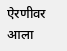ऐरणीवर आला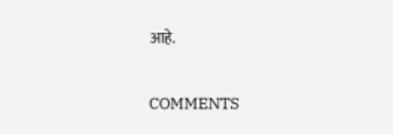आहे.

COMMENTS